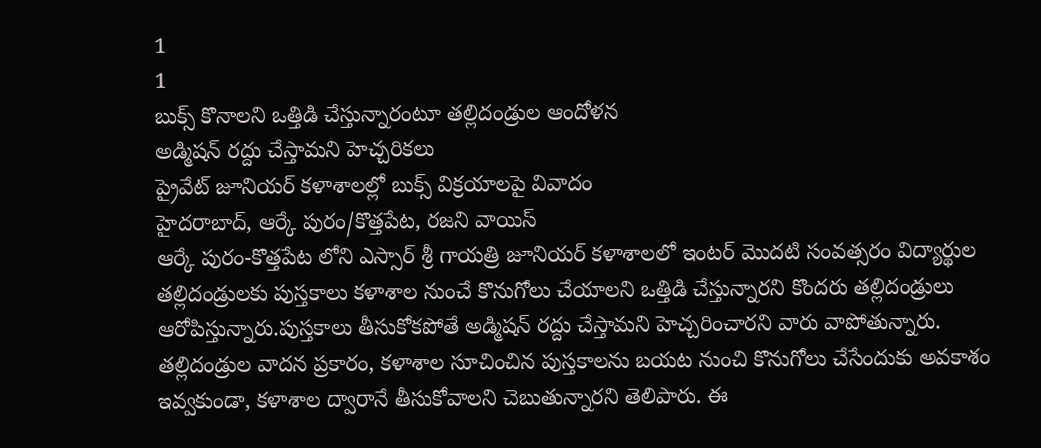1
1
బుక్స్ కొనాలని ఒత్తిడి చేస్తున్నారంటూ తల్లిదండ్రుల ఆందోళన
అడ్మిషన్ రద్దు చేస్తామని హెచ్చరికలు
ప్రైవేట్ జూనియర్ కళాశాలల్లో బుక్స్ విక్రయాలపై వివాదం
హైదరాబాద్, ఆర్కే పురం/కొత్తపేట, రజని వాయిస్
ఆర్కే పురం-కొత్తపేట లోని ఎస్సార్ శ్రీ గాయత్రి జూనియర్ కళాశాలలో ఇంటర్ మొదటి సంవత్సరం విద్యార్థుల తల్లిదండ్రులకు పుస్తకాలు కళాశాల నుంచే కొనుగోలు చేయాలని ఒత్తిడి చేస్తున్నారని కొందరు తల్లిదండ్రులు ఆరోపిస్తున్నారు.పుస్తకాలు తీసుకోకపోతే అడ్మిషన్ రద్దు చేస్తామని హెచ్చరించారని వారు వాపోతున్నారు.
తల్లిదండ్రుల వాదన ప్రకారం, కళాశాల సూచించిన పుస్తకాలను బయట నుంచి కొనుగోలు చేసేందుకు అవకాశం ఇవ్వకుండా, కళాశాల ద్వారానే తీసుకోవాలని చెబుతున్నారని తెలిపారు. ఈ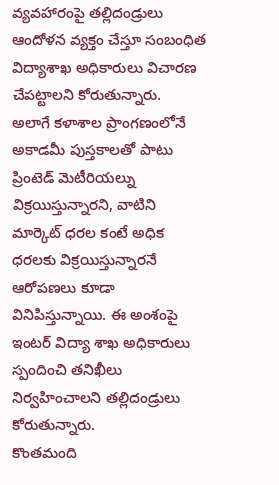వ్యవహారంపై తల్లిదండ్రులు ఆందోళన వ్యక్తం చేస్తూ సంబంధిత విద్యాశాఖ అధికారులు విచారణ చేపట్టాలని కోరుతున్నారు.
అలాగే కళాశాల ప్రాంగణంలోనే అకాడమీ పుస్తకాలతో పాటు ప్రింటెడ్ మెటీరియల్ను విక్రయిస్తున్నారని, వాటిని మార్కెట్ ధరల కంటే అధిక ధరలకు విక్రయిస్తున్నారనే ఆరోపణలు కూడా వినిపిస్తున్నాయి. ఈ అంశంపై ఇంటర్ విద్యా శాఖ అధికారులు స్పందించి తనిఖీలు నిర్వహించాలని తల్లిదండ్రులు కోరుతున్నారు.
కొంతమంది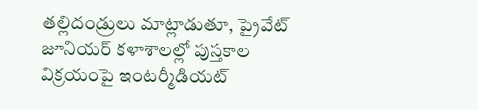తల్లిదండ్రులు మాట్లాడుతూ, ప్రైవేట్ జూనియర్ కళాశాలల్లో పుస్తకాల విక్రయంపై ఇంటర్మీడియట్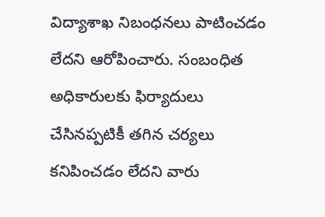విద్యాశాఖ నిబంధనలు పాటించడం లేదని ఆరోపించారు. సంబంధిత అధికారులకు ఫిర్యాదులు చేసినప్పటికీ తగిన చర్యలు కనిపించడం లేదని వారు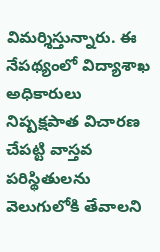విమర్శిస్తున్నారు. ఈ నేపథ్యంలో విద్యాశాఖ అధికారులు నిష్పక్షపాత విచారణ చేపట్టి వాస్తవ పరిస్థితులను వెలుగులోకి తేవాలని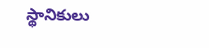స్థానికులు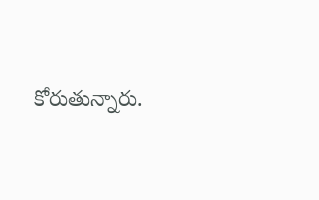కోరుతున్నారు.